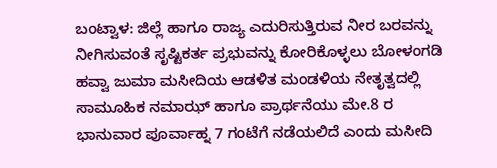ಬಂಟ್ವಾಳ: ಜಿಲ್ಲೆ ಹಾಗೂ ರಾಜ್ಯ ಎದುರಿಸುತ್ತಿರುವ ನೀರ ಬರವನ್ನು ನೀಗಿಸುವಂತೆ ಸೃಷ್ಟಿಕರ್ತ ಪ್ರಭುವನ್ನು ಕೋರಿಕೊಳ್ಳಲು ಬೋಳಂಗಡಿ ಹವ್ವಾ ಜುಮಾ ಮಸೀದಿಯ ಆಡಳಿತ ಮಂಡಳಿಯ ನೇತೃತ್ವದಲ್ಲಿ ಸಾಮೂಹಿಕ ನಮಾಝ್ ಹಾಗೂ ಪ್ರಾರ್ಥನೆಯು ಮೇ.8 ರ ಭಾನುವಾರ ಪೂರ್ವಾಹ್ನ 7 ಗಂಟೆಗೆ ನಡೆಯಲಿದೆ ಎಂದು ಮಸೀದಿ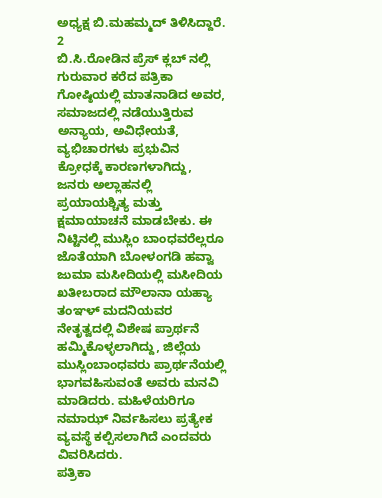ಅಧ್ಯಕ್ಷ ಬಿ.ಮಹಮ್ಮದ್ ತಿಳಿಸಿದ್ದಾರೆ.
2
ಬಿ.ಸಿ.ರೋಡಿನ ಪ್ರೆಸ್ ಕ್ಲಬ್ ನಲ್ಲಿ ಗುರುವಾರ ಕರೆದ ಪತ್ರಿಕಾ ಗೋಷ್ಠಿಯಲ್ಲಿ ಮಾತನಾಡಿದ ಅವರ, ಸಮಾಜದಲ್ಲಿ ನಡೆಯುತ್ತಿರುವ ಅನ್ಯಾಯ, ಅವಿಧೇಯತೆ, ವ್ಯಭಿಚಾರಗಳು ಪ್ರಭುವಿನ ಕ್ರೋಧಕ್ಕೆ ಕಾರಣಗಳಾಗಿದ್ದು, ಜನರು ಅಲ್ಲಾಹನಲ್ಲಿ ಪ್ರಯಾಯಶ್ಚಿತ್ಯ ಮತ್ತು ಕ್ಷಮಾಯಾಚನೆ ಮಾಡಬೇಕು. ಈ ನಿಟ್ಟಿನಲ್ಲಿ ಮುಸ್ಲಿಂ ಬಾಂಧವರೆಲ್ಲರೂ ಜೊತೆಯಾಗಿ ಬೋಳಂಗಡಿ ಹವ್ವಾ ಜುಮಾ ಮಸೀದಿಯಲ್ಲಿ ಮಸೀದಿಯ ಖತೀಬರಾದ ಮೌಲಾನಾ ಯಹ್ಯಾ ತಂಞಳ್ ಮದನಿಯವರ ನೇತೃತ್ವದಲ್ಲಿ ವಿಶೇಷ ಪ್ರಾರ್ಥನೆ ಹಮ್ಮಿಕೊಳ್ಳಲಾಗಿದ್ದು, ಜಿಲ್ಲೆಯ ಮುಸ್ಲಿಂಬಾಂಧವರು ಪ್ರಾರ್ಥನೆಯಲ್ಲಿ ಭಾಗವಹಿಸುವಂತೆ ಅವರು ಮನವಿ ಮಾಡಿದರು. ಮಹಿಳೆಯರಿಗೂ ನಮಾಝ್ ನಿರ್ವಹಿಸಲು ಪ್ರತ್ಯೇಕ ವ್ಯವಸ್ಥೆ ಕಲ್ಪಿಸಲಾಗಿದೆ ಎಂದವರು ವಿವರಿಸಿದರು.
ಪತ್ರಿಕಾ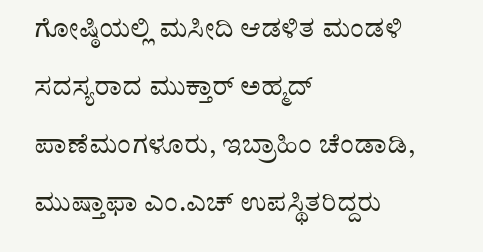ಗೋಷ್ಠಿಯಲ್ಲಿ ಮಸೀದಿ ಆಡಳಿತ ಮಂಡಳಿ ಸದಸ್ಯರಾದ ಮುಕ್ತಾರ್ ಅಹ್ಮದ್ ಪಾಣೆಮಂಗಳೂರು, ಇಬ್ರಾಹಿಂ ಚೆಂಡಾಡಿ, ಮುಷ್ತಾಫಾ ಎಂ.ಎಚ್ ಉಪಸ್ಥಿತರಿದ್ದರು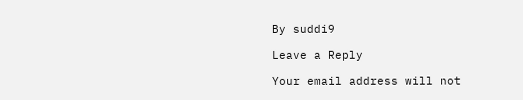By suddi9

Leave a Reply

Your email address will not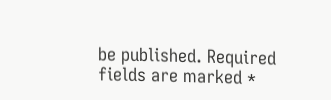be published. Required fields are marked *